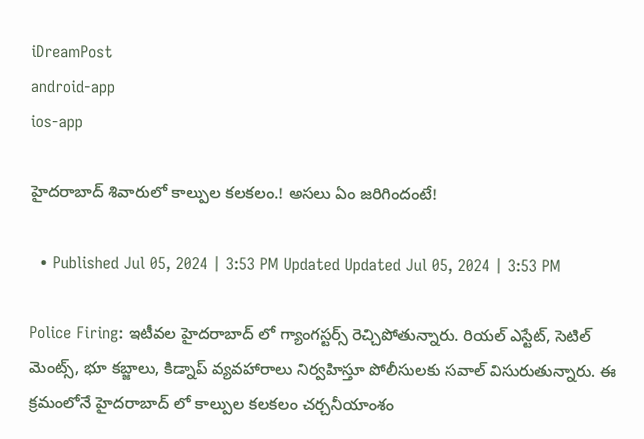iDreamPost
android-app
ios-app

హైదరాబాద్‌ శివారులో కాల్పుల కలకలం.! అసలు ఏం జరిగిందంటే!

  • Published Jul 05, 2024 | 3:53 PM Updated Updated Jul 05, 2024 | 3:53 PM

Police Firing: ఇటీవల హైదరాబాద్ లో గ్యాంగస్టర్స్ రెచ్చిపోతున్నారు. రియల్ ఎస్టేట్, సెటిల్ మెంట్స్, భూ కబ్జాలు, కిడ్నాప్ వ్యవహారాలు నిర్వహిస్తూ పోలీసులకు సవాల్ విసురుతున్నారు. ఈ క్రమంలోనే హైదరాబాద్ లో కాల్పుల కలకలం చర్చనీయాంశం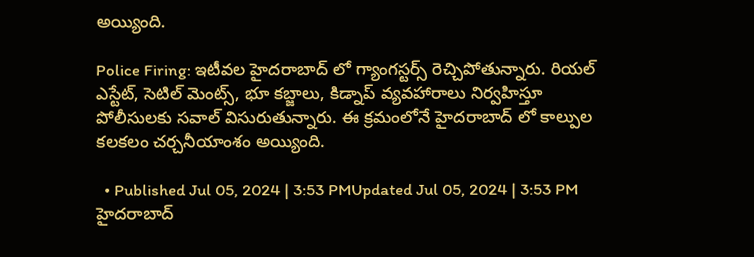అయ్యింది.

Police Firing: ఇటీవల హైదరాబాద్ లో గ్యాంగస్టర్స్ రెచ్చిపోతున్నారు. రియల్ ఎస్టేట్, సెటిల్ మెంట్స్, భూ కబ్జాలు, కిడ్నాప్ వ్యవహారాలు నిర్వహిస్తూ పోలీసులకు సవాల్ విసురుతున్నారు. ఈ క్రమంలోనే హైదరాబాద్ లో కాల్పుల కలకలం చర్చనీయాంశం అయ్యింది.

  • Published Jul 05, 2024 | 3:53 PMUpdated Jul 05, 2024 | 3:53 PM
హైదరాబాద్‌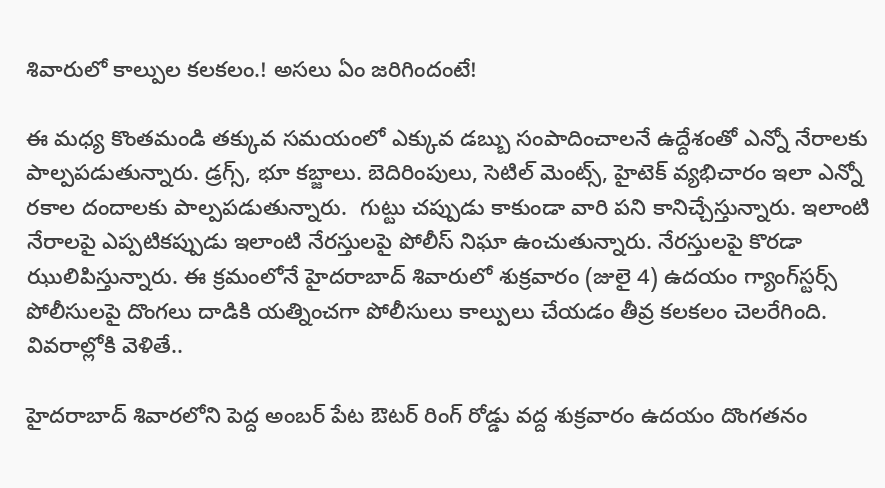శివారులో కాల్పుల కలకలం.! అసలు ఏం జరిగిందంటే!

ఈ మధ్య కొంతమండి తక్కువ సమయంలో ఎక్కువ డబ్బు సంపాదించాలనే ఉద్దేశంతో ఎన్నో నేరాలకు పాల్పపడుతున్నారు. డ్రగ్స్, భూ కబ్జాలు. బెదిరింపులు, సెటిల్ మెంట్స్, హైటెక్ వ్యభిచారం ఇలా ఎన్నో రకాల దందాలకు పాల్పపడుతున్నారు.  గుట్టు చప్పుడు కాకుండా వారి పని కానిచ్చేస్తున్నారు. ఇలాంటి నేరాలపై ఎప్పటికప్పుడు ఇలాంటి నేరస్తులపై పోలీస్ నిఘా ఉంచుతున్నారు. నేరస్తులపై కొరడా ఝులిపిస్తున్నారు. ఈ క్రమంలోనే హైదరాబాద్ శివారులో శుక్రవారం (జులై 4) ఉదయం గ్యాంగ్‌స్టర్స్ పోలీసులపై దొంగలు దాడికి యత్నించగా పోలీసులు కాల్పులు చేయడం తీవ్ర కలకలం చెలరేగింది.  వివరాల్లోకి వెళితే..

హైదరాబాద్ శివారలోని పెద్ద అంబర్ పేట ఔటర్ రింగ్ రోడ్డు వద్ద శుక్రవారం ఉదయం దొంగతనం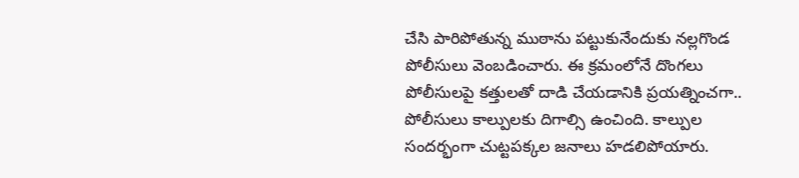చేసి పారిపోతున్న ముఠాను పట్టుకునేందుకు నల్లగొండ పోలీసులు వెంబడించారు. ఈ క్రమంలోనే దొంగలు పోలీసులపై కత్తులతో దాడి చేయడానికి ప్రయత్నించగా.. పోలీసులు కాల్పులకు దిగాల్సి ఉంచింది. కాల్పుల సందర్భంగా చుట్టపక్కల జనాలు హడలిపోయారు.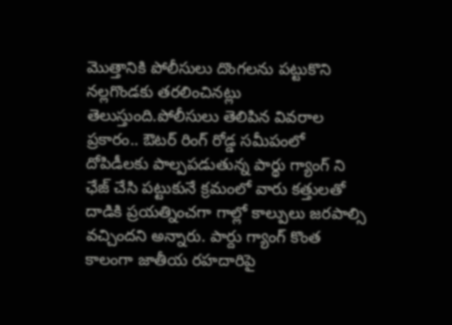మొత్తానికి పోలీసులు దొంగలను పట్టుకొని నల్లగొండకు తరలించినట్లు తెలుస్తుంది.పోలీసులు తెలిపిన వివరాల ప్రకారం.. ఔటర్ రింగ్ రోడ్డ సమీపంలో దోపిడీలకు పాల్పపడుతున్న పార్థు గ్యాంగ్ ని ఛేజ్ చేసి పట్టుకునే క్రమంలో వారు కత్తులతో దాడికి ప్రయత్నించగా గాల్లో కాల్పులు జరపాల్సి వచ్చిందని అన్నారు. పార్దు గ్యాంగ్ కొంత కాలంగా జాతీయ రహదారిపై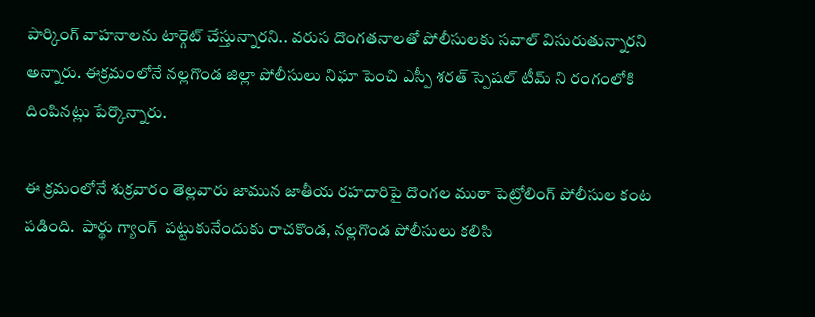పార్కింగ్ వాహనాలను టార్గెట్ చేస్తున్నారని.. వరుస దొంగతనాలతో పోలీసులకు సవాల్ విసురుతున్నారని అన్నారు. ఈక్రమంలోనే నల్లగొండ జిల్లా పోలీసులు నిఘా పెంచి ఎస్పీ శరత్ స్పెషల్ టీమ్ ని రంగంలోకి దింపినట్లు పేర్కొన్నారు.

ఈ క్రమంలోనే శుక్రవారం తెల్లవారు జామున జాతీయ రహదారిపై దొంగల ముఠా పెట్రోలింగ్ పోలీసుల కంట పడింది.  పార్థు గ్యాంగ్  పట్టుకునేందుకు రాచకొండ, నల్లగొండ పోలీసులు కలిసి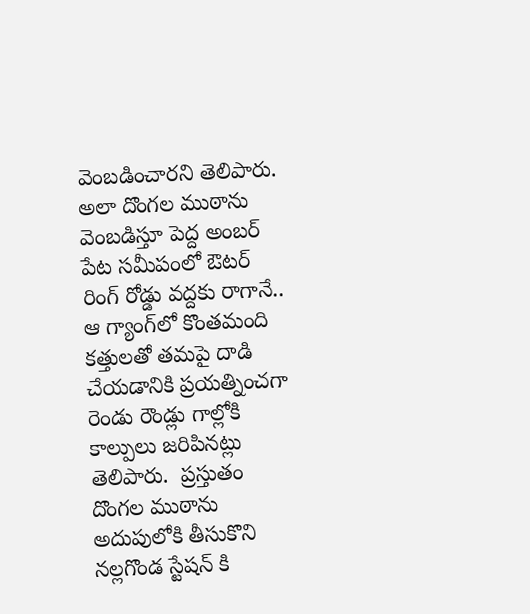వెంబడించారని తెలిపారు. అలా దొంగల ముఠాను వెంబడిస్తూ పెద్ద అంబర్ పేట సమీపంలో ఔటర్ రింగ్ రోడ్డు వద్దకు రాగానే.. ఆ గ్యాంగ్‌లో కొంతమంది కత్తులతో తమపై దాడి చేయడానికి ప్రయత్నించగా రెండు రౌండ్లు గాల్లోకి కాల్పులు జరిపినట్లు తెలిపారు.  ప్రస్తుతం దొంగల ముఠాను అదుపులోకి తీసుకొని నల్లగొండ స్టేషన్ కి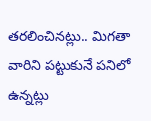తరలించినట్లు.. మిగతా వారిని పట్టుకునే పనిలో ఉన్నట్లు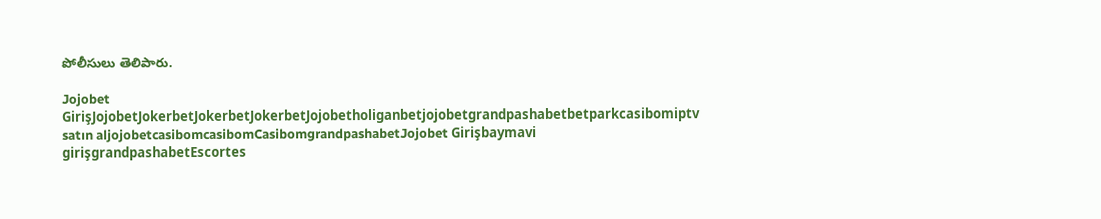పోలీసులు తెలిపారు.

Jojobet GirişJojobetJokerbetJokerbetJokerbetJojobetholiganbetjojobetgrandpashabetbetparkcasibomiptv satın aljojobetcasibomcasibomCasibomgrandpashabetJojobet Girişbaymavi girişgrandpashabetEscortes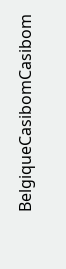BelgiqueCasibomCasibom